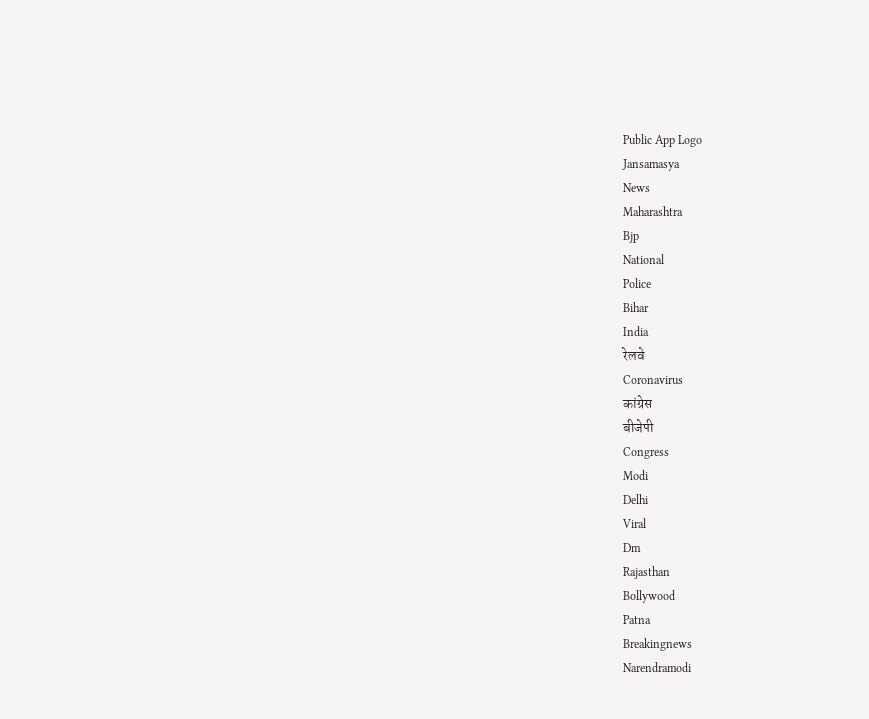Public App Logo
Jansamasya
News
Maharashtra
Bjp
National
Police
Bihar
India
रेलवे
Coronavirus
कांग्रेस
बीजेपी
Congress
Modi
Delhi
Viral
Dm
Rajasthan
Bollywood
Patna
Breakingnews
Narendramodi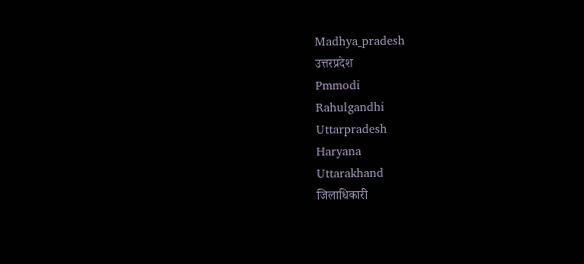Madhya_pradesh
उत्तरप्रदेश
Pmmodi
Rahulgandhi
Uttarpradesh
Haryana
Uttarakhand
जिलाधिकारी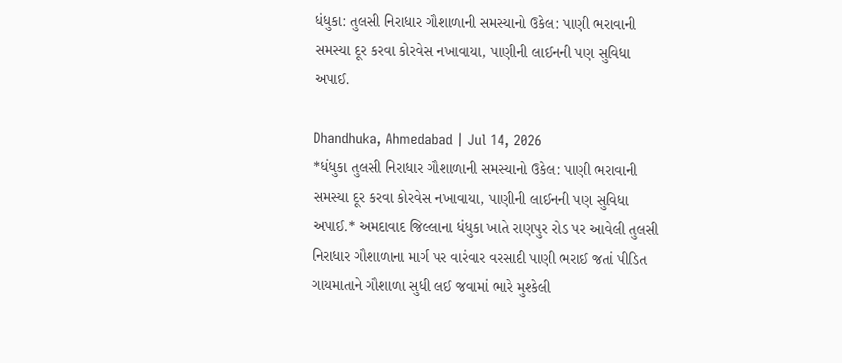ધંધુકા: તુલસી નિરાધાર ગૌશાળાની સમસ્યાનો ઉકેલ: પાણી ભરાવાની સમસ્યા દૂર કરવા કોરવેસ નખાવાયા, પાણીની લાઈનની પણ સુવિધા અપાઈ.

Dhandhuka, Ahmedabad | Jul 14, 2026
*ધંધુકા તુલસી નિરાધાર ગૌશાળાની સમસ્યાનો ઉકેલ: પાણી ભરાવાની સમસ્યા દૂર કરવા કોરવેસ નખાવાયા, પાણીની લાઈનની પણ સુવિધા અપાઈ.* અમદાવાદ જિલ્લાના ધંધુકા ખાતે રાણપુર રોડ પર આવેલી તુલસી નિરાધાર ગૌશાળાના માર્ગ પર વારંવાર વરસાદી પાણી ભરાઈ જતાં પીડિત ગાયમાતાને ગૌશાળા સુધી લઈ જવામાં ભારે મુશ્કેલી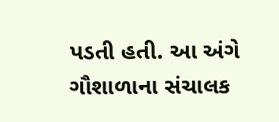પડતી હતી. આ અંગે ગૌશાળાના સંચાલક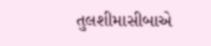તુલશીમાસીબાએ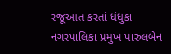રજૂઆત કરતાં ધંધુકા નગરપાલિકા પ્રમુખ પારુલબેન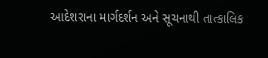આદેશરાના માર્ગદર્શન અને સૂચનાથી તાત્કાલિક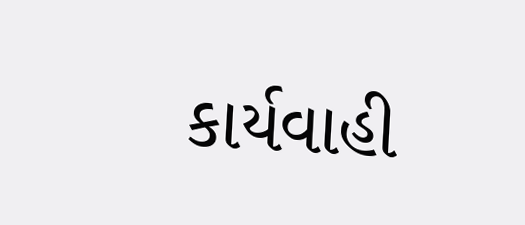કાર્યવાહી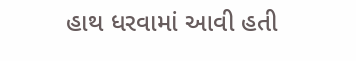હાથ ધરવામાં આવી હતી